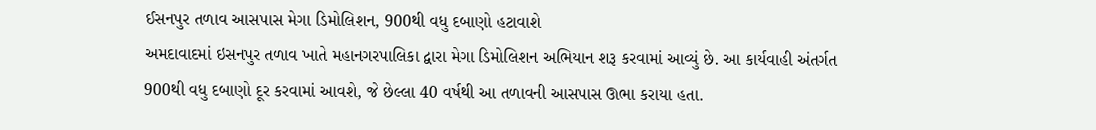ઈસનપુર તળાવ આસપાસ મેગા ડિમોલિશન, 900થી વધુ દબાણો હટાવાશે
અમદાવાદમાં ઇસનપુર તળાવ ખાતે મહાનગરપાલિકા દ્વારા મેગા ડિમોલિશન અભિયાન શરૂ કરવામાં આવ્યું છે. આ કાર્યવાહી અંતર્ગત 900થી વધુ દબાણો દૂર કરવામાં આવશે, જે છેલ્લા 40 વર્ષથી આ તળાવની આસપાસ ઊભા કરાયા હતા.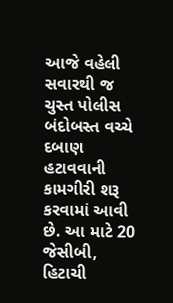આજે વહેલી સવારથી જ ચુસ્ત પોલીસ બંદોબસ્ત વચ્ચે દબાણ હટાવવાની કામગીરી શરૂ કરવામાં આવી છે. આ માટે 20 જેસીબી, હિટાચી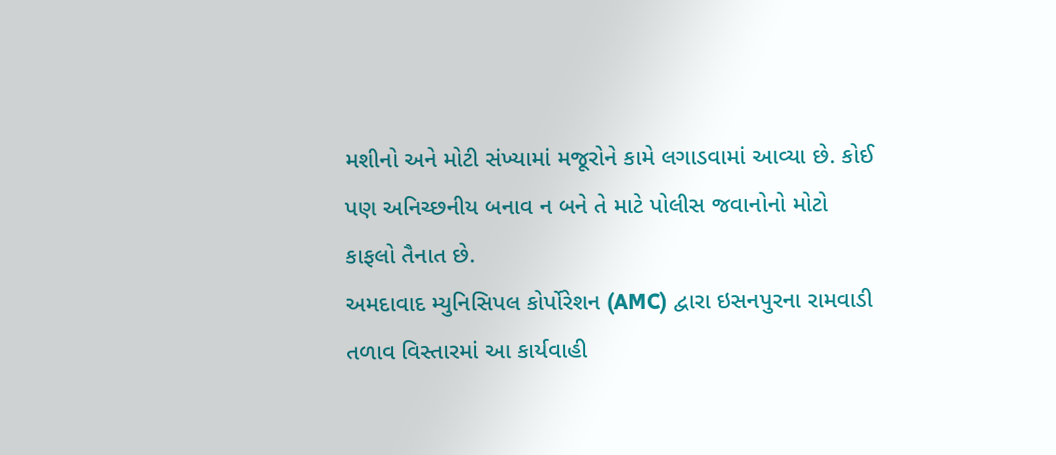મશીનો અને મોટી સંખ્યામાં મજૂરોને કામે લગાડવામાં આવ્યા છે. કોઈ પણ અનિચ્છનીય બનાવ ન બને તે માટે પોલીસ જવાનોનો મોટો કાફલો તૈનાત છે.
અમદાવાદ મ્યુનિસિપલ કોર્પોરેશન (AMC) દ્વારા ઇસનપુરના રામવાડી તળાવ વિસ્તારમાં આ કાર્યવાહી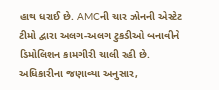હાથ ધરાઈ છે. AMCની ચાર ઝોનની એસ્ટેટ ટીમો દ્વારા અલગ-અલગ ટુકડીઓ બનાવીને ડિમોલિશન કામગીરી ચાલી રહી છે.
અધિકારીના જણાવ્યા અનુસાર,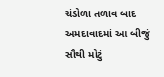ચંડોળા તળાવ બાદ અમદાવાદમાં આ બીજું સૌથી મોટું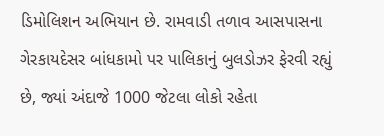ડિમોલિશન અભિયાન છે. રામવાડી તળાવ આસપાસના ગેરકાયદેસર બાંધકામો પર પાલિકાનું બુલડોઝર ફેરવી રહ્યું છે, જ્યાં અંદાજે 1000 જેટલા લોકો રહેતા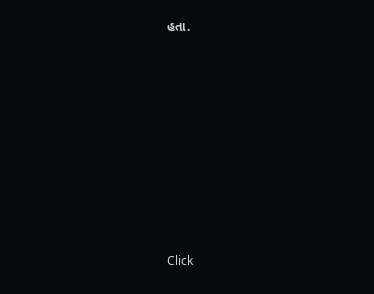હતા.












Click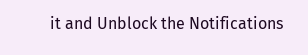it and Unblock the Notifications